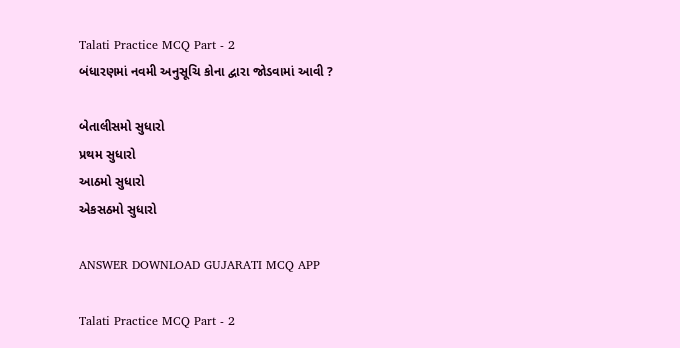Talati Practice MCQ Part - 2
બંધારણમાં નવમી અનુસૂચિ કોના દ્વારા જોડવામાં આવી ?

બેતાલીસમો સુધારો
પ્રથમ સુધારો
આઠમો સુધારો
એકસઠમો સુધારો

ANSWER DOWNLOAD GUJARATI MCQ APP

Talati Practice MCQ Part - 2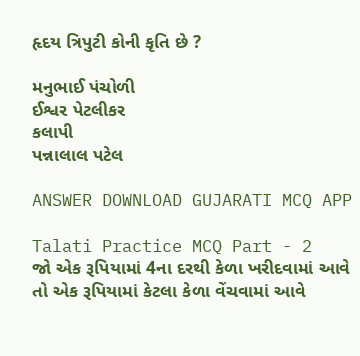હૃદય ત્રિપુટી કોની કૃતિ છે ?

મનુભાઈ પંચોળી
ઈશ્વર પેટલીકર
કલાપી
પન્નાલાલ પટેલ

ANSWER DOWNLOAD GUJARATI MCQ APP

Talati Practice MCQ Part - 2
જો એક રૂપિયામાં 4ના દરથી કેળા ખરીદવામાં આવે તો એક રૂપિયામાં કેટલા કેળા વેંચવામાં આવે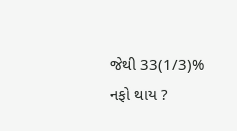જેથી 33(1/3)% નફો થાય ?